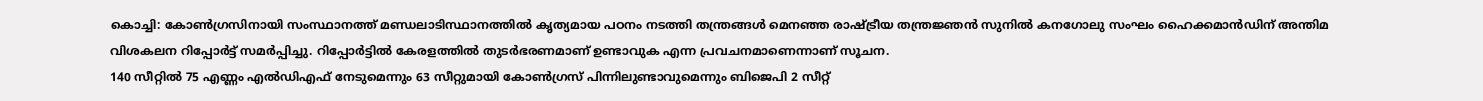കൊച്ചി: കോൺഗ്രസിനായി സംസ്ഥാനത്ത് മണ്ഡലാടിസ്ഥാനത്തിൽ കൃത്യമായ പഠനം നടത്തി തന്ത്രങ്ങൾ മെനഞ്ഞ രാഷ്ട്രീയ തന്ത്രജ്ഞൻ സുനിൽ കനഗോലു സംഘം ഹൈക്കമാൻഡിന് അന്തിമ വിശകലന റിപ്പോർട്ട് സമർപ്പിച്ചു. റിപ്പോർട്ടിൽ കേരളത്തിൽ തുടർഭരണമാണ് ഉണ്ടാവുക എന്ന പ്രവചനമാണെന്നാണ് സൂചന.
140 സീറ്റിൽ 75 എണ്ണം എൽഡിഎഫ് നേടുമെന്നും 63 സീറ്റുമായി കോൺഗ്രസ് പിന്നിലുണ്ടാവുമെന്നും ബിജെപി 2 സീറ്റ്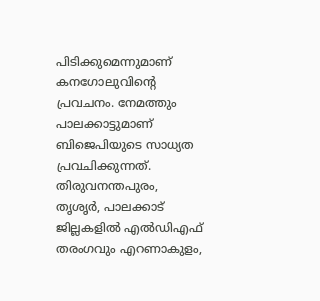പിടിക്കുമെന്നുമാണ് കനഗോലുവിന്റെ പ്രവചനം. നേമത്തും പാലക്കാട്ടുമാണ് ബിജെപിയുടെ സാധ്യത പ്രവചിക്കുന്നത്. തിരുവനന്തപുരം, തൃശൃർ, പാലക്കാട് ജില്ലകളിൽ എൽഡിഎഫ് തരംഗവും എറണാകുളം,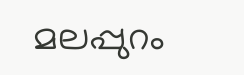മലപ്പുറം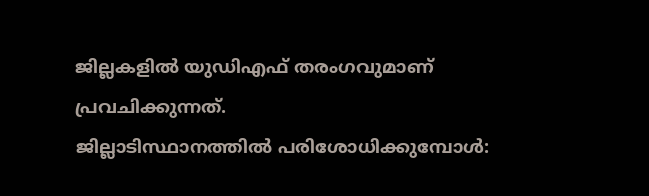ജില്ലകളിൽ യുഡിഎഫ് തരംഗവുമാണ് പ്രവചിക്കുന്നത്.
ജില്ലാടിസ്ഥാനത്തിൽ പരിശോധിക്കുമ്പോൾ: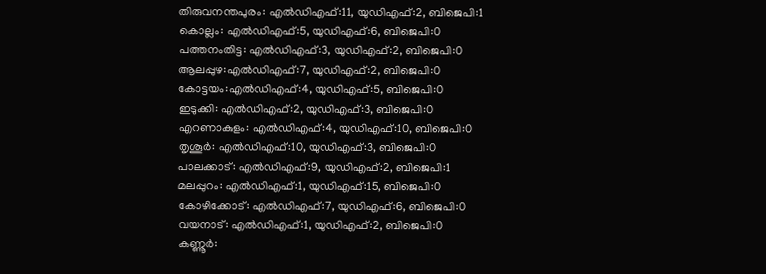തിരുവനന്തപുരം: എൽഡിഎഫ്:11, യുഡിഎഫ്:2, ബിജെപി:1
കൊല്ലം: എൽഡിഎഫ്:5, യുഡിഎഫ്:6, ബിജെപി:0
പത്തനംതിട്ട: എൽഡിഎഫ്:3, യുഡിഎഫ്:2, ബിജെപി:0
ആലപ്പുഴ:എൽഡിഎഫ്:7, യുഡിഎഫ്:2, ബിജെപി:0
കോട്ടയം:എൽഡിഎഫ്:4, യുഡിഎഫ്:5, ബിജെപി:0
ഇടുക്കി: എൽഡിഎഫ്:2, യുഡിഎഫ്:3, ബിജെപി:0
എറണാകുളം: എൽഡിഎഫ്:4, യുഡിഎഫ്:10, ബിജെപി:0
തൃശൂർ: എൽഡിഎഫ്:10, യുഡിഎഫ്:3, ബിജെപി:0
പാലക്കാട്: എൽഡിഎഫ്:9, യുഡിഎഫ്:2, ബിജെപി:1
മലപ്പുറം: എൽഡിഎഫ്:1, യുഡിഎഫ്:15, ബിജെപി:0
കോഴിക്കോട്: എൽഡിഎഫ്:7, യുഡിഎഫ്:6, ബിജെപി:0
വയനാട്: എൽഡിഎഫ്:1, യുഡിഎഫ്:2, ബിജെപി:0
കണ്ണൂർ: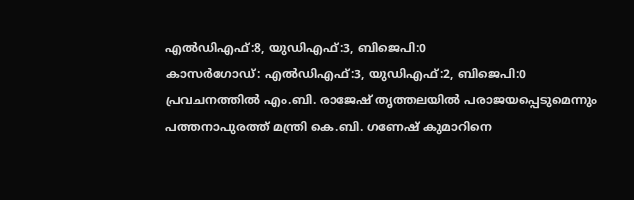എൽഡിഎഫ്:8, യുഡിഎഫ്:3, ബിജെപി:0
കാസർഗോഡ്: എൽഡിഎഫ്:3, യുഡിഎഫ്:2, ബിജെപി:0
പ്രവചനത്തിൽ എം.ബി. രാജേഷ് തൃത്തലയിൽ പരാജയപ്പെടുമെന്നും പത്തനാപുരത്ത് മന്ത്രി കെ.ബി. ഗണേഷ് കുമാറിനെ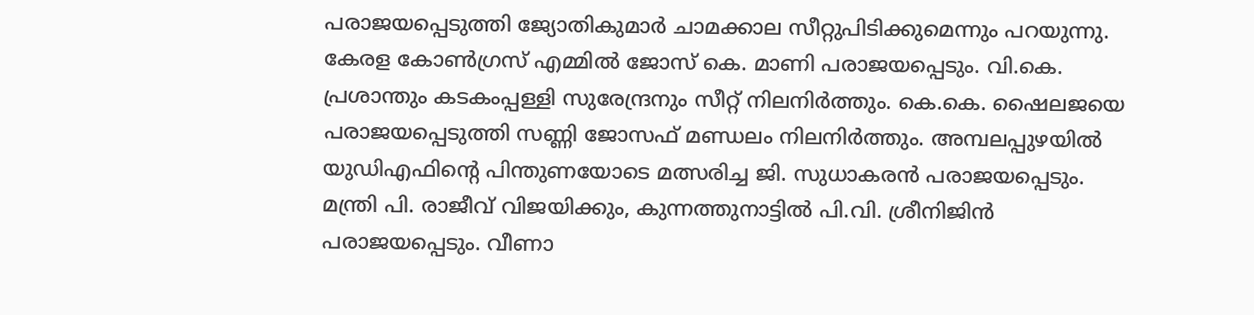പരാജയപ്പെടുത്തി ജ്യോതികുമാർ ചാമക്കാല സീറ്റുപിടിക്കുമെന്നും പറയുന്നു. കേരള കോൺഗ്രസ് എമ്മിൽ ജോസ് കെ. മാണി പരാജയപ്പെടും. വി.കെ. പ്രശാന്തും കടകംപ്പള്ളി സുരേന്ദ്രനും സീറ്റ് നിലനിർത്തും. കെ.കെ. ഷൈലജയെ പരാജയപ്പെടുത്തി സണ്ണി ജോസഫ് മണ്ഡലം നിലനിർത്തും. അമ്പലപ്പുഴയിൽ യുഡിഎഫിന്റെ പിന്തുണയോടെ മത്സരിച്ച ജി. സുധാകരൻ പരാജയപ്പെടും. മന്ത്രി പി. രാജീവ് വിജയിക്കും, കുന്നത്തുനാട്ടിൽ പി.വി. ശ്രീനിജിൻ പരാജയപ്പെടും. വീണാ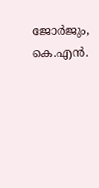ജോർജും, കെ.എൻ.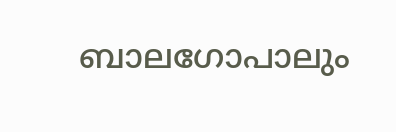ബാലഗോപാലും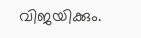വിജയിക്കും.